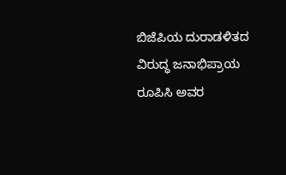ಬಿಜೆಪಿಯ ದುರಾಡಳಿತದ ವಿರುದ್ಧ ಜನಾಭಿಪ್ರಾಯ ರೂಪಿಸಿ ಅವರ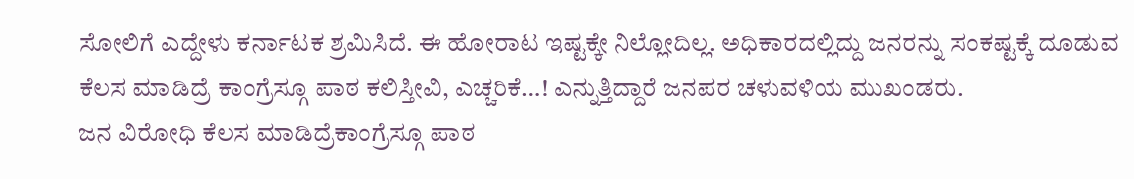ಸೋಲಿಗೆ ಎದ್ದೇಳು ಕರ್ನಾಟಕ ಶ್ರಮಿಸಿದೆ. ಈ ಹೋರಾಟ ಇಷ್ಟಕ್ಕೇ ನಿಲ್ಲೋದಿಲ್ಲ. ಅಧಿಕಾರದಲ್ಲಿದ್ದು ಜನರನ್ನು ಸಂಕಷ್ಟಕ್ಕೆ ದೂಡುವ ಕೆಲಸ ಮಾಡಿದ್ರೆ ಕಾಂಗ್ರೆಸ್ಗೂ ಪಾಠ ಕಲಿಸ್ತೀವಿ, ಎಚ್ಚರಿಕೆ…! ಎನ್ನುತ್ತಿದ್ದಾರೆ ಜನಪರ ಚಳುವಳಿಯ ಮುಖಂಡರು.
ಜನ ವಿರೋಧಿ ಕೆಲಸ ಮಾಡಿದ್ರೆಕಾಂಗ್ರೆಸ್ಗೂ ಪಾಠ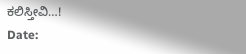ಕಲಿಸ್ತೀವಿ…!
Date: